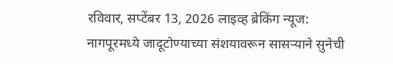रविवार, सप्टेंबर 13, 2026 लाइव्ह ब्रेकिंग न्यूज:
नागपूरमध्ये जादूटोण्याच्या संशयावरून सासऱ्याने सुनेची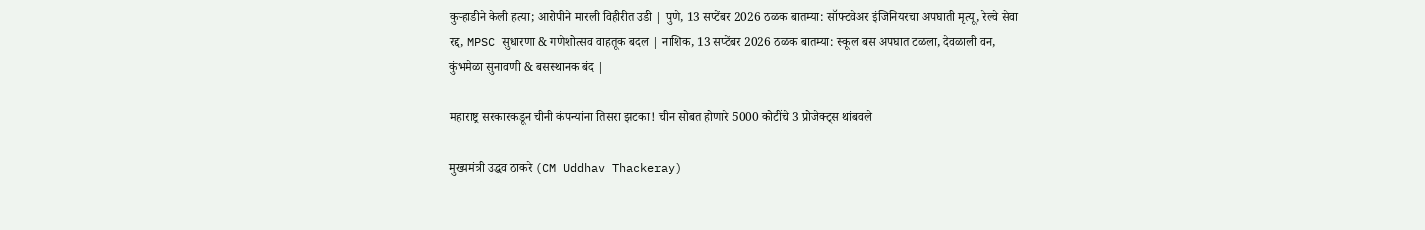कुऱ्हाडीने केली हत्या; आरोपीने मारली विहीरीत उडी | पुणे, 13 सप्टेंबर 2026 ठळक बातम्या: सॉफ्टवेअर इंजिनियरचा अपघाती मृत्यू, रेल्वे सेवा रद्द, MPSC सुधारणा & गणेशोत्सव वाहतूक बदल | नाशिक, 13 सप्टेंबर 2026 ठळक बातम्या: स्कूल बस अपघात टळला, देवळाली वन, कुंभमेळा सुनावणी & बसस्थानक बंद |

महाराष्ट्र सरकारकडून चीनी कंपन्यांना तिसरा झटका! चीन सोबत होणारे 5000 कोटींचे 3 प्रोजेक्ट्स थांबवले

मुख्यमंत्री उद्धव ठाकरे (CM Uddhav Thackeray)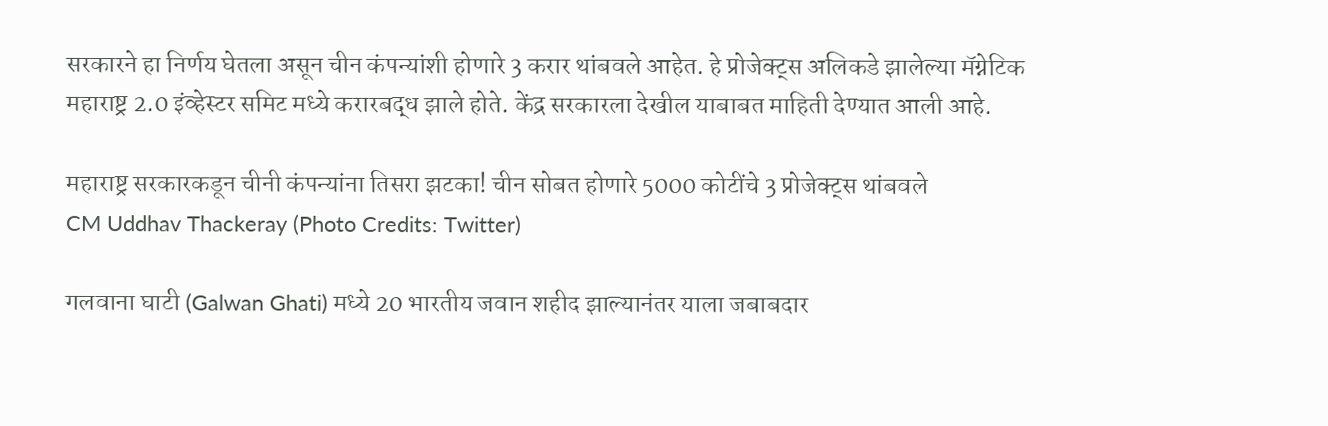सरकारने हा निर्णय घेतला असून चीन कंपन्यांशी होणारे 3 करार थांबवले आहेत. हे प्रोजेक्ट्स अलिकडे झालेल्या मॅग्नेटिक महाराष्ट्र 2.0 इंव्हेस्टर समिट मध्ये करारबद्ध झाले होते. केंद्र सरकारला देखील याबाबत माहिती देण्यात आली आहे.

महाराष्ट्र सरकारकडून चीनी कंपन्यांना तिसरा झटका! चीन सोबत होणारे 5000 कोटींचे 3 प्रोजेक्ट्स थांबवले
CM Uddhav Thackeray (Photo Credits: Twitter)

गलवाना घाटी (Galwan Ghati) मध्ये 20 भारतीय जवान शहीद झाल्यानंतर याला जबाबदार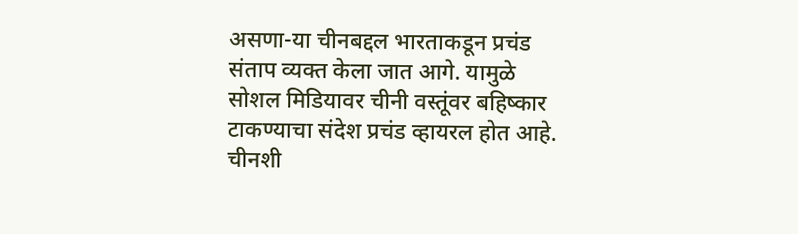असणा-या चीनबद्दल भारताकडून प्रचंड संताप व्यक्त केला जात आगे. यामुळे सोशल मिडियावर चीनी वस्तूंवर बहिष्कार टाकण्याचा संदेश प्रचंड व्हायरल होत आहे. चीनशी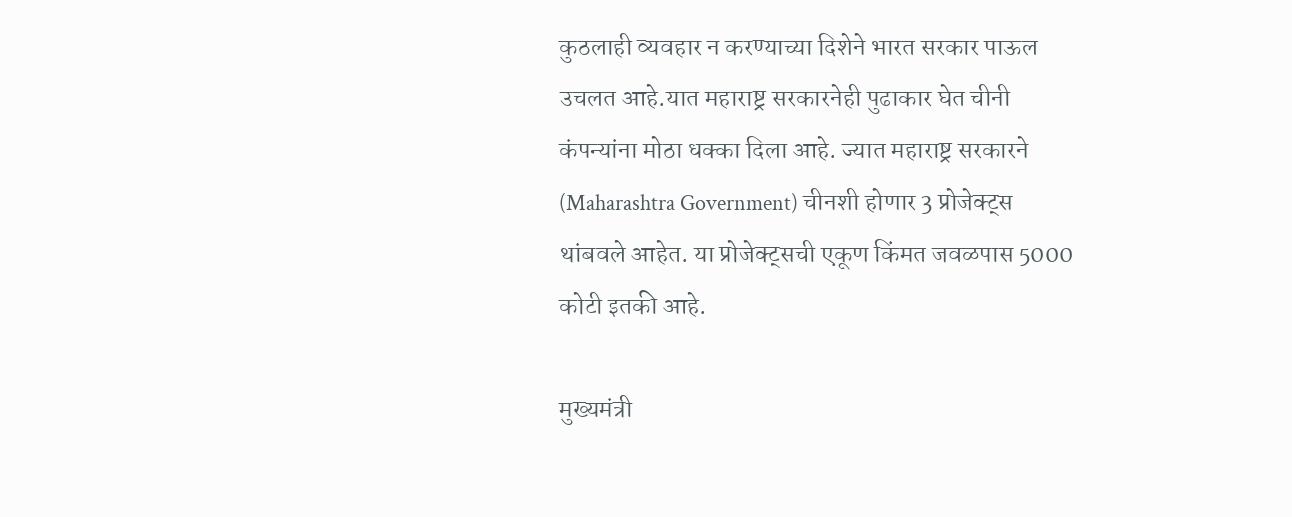कुठलाही व्यवहार न करण्याच्या दिशेने भारत सरकार पाऊल उचलत आहे.यात महाराष्ट्र सरकारनेही पुढाकार घेत चीनी कंपन्यांना मोठा धक्का दिला आहे. ज्यात महाराष्ट्र सरकारने (Maharashtra Government) चीनशी होणार 3 प्रोजेक्ट्स थांबवले आहेत. या प्रोजेक्ट्सची एकूण किंमत जवळपास 5000 कोटी इतकी आहे.

मुख्यमंत्री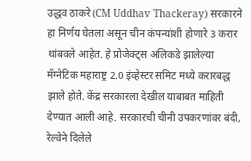उद्धव ठाकरे (CM Uddhav Thackeray) सरकारने हा निर्णय घेतला असून चीन कंपन्यांशी होणारे 3 करार थांबवले आहेत. हे प्रोजेक्ट्स अलिकडे झालेल्या मॅग्नेटिक महाराष्ट्र 2.0 इंव्हेस्टर समिट मध्ये करारबद्ध झाले होते. केंद्र सरकारला देखील याबाबत माहिती देण्यात आली आहे. सरकारची चीनी उपकरणांवर बंदी, रेल्वेने दिलेले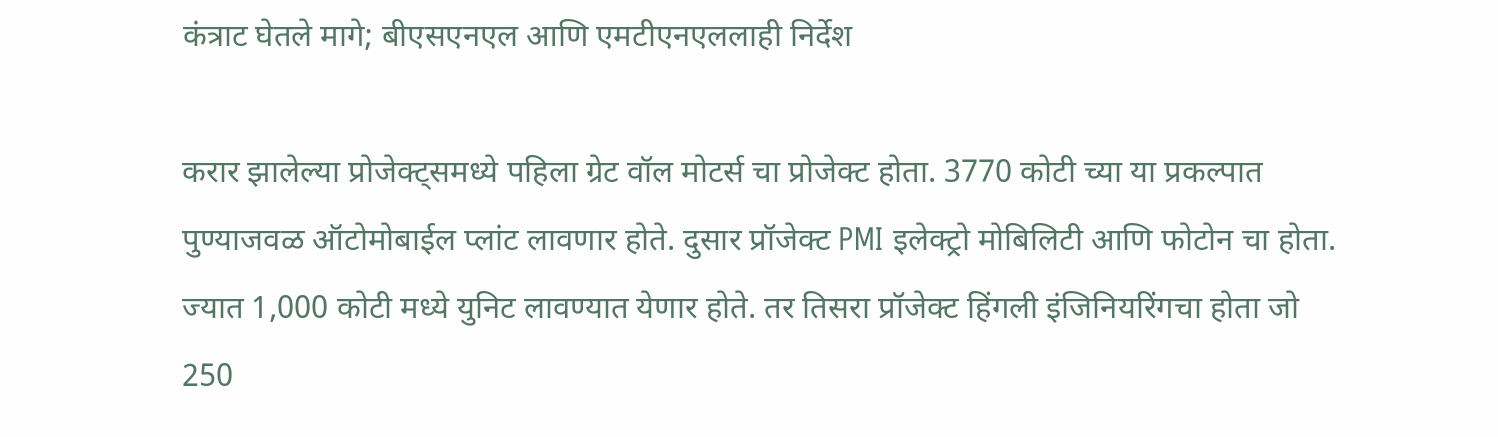कंत्राट घेतले मागे; बीएसएनएल आणि एमटीएनएललाही निर्देश

करार झालेल्या प्रोजेक्ट्समध्ये पहिला ग्रेट वॉल मोटर्स चा प्रोजेक्ट होता. 3770 कोटी च्या या प्रकल्पात पुण्याजवळ ऑटोमोबाईल प्लांट लावणार होते. दुसार प्रॉजेक्ट PMI इलेक्ट्रो मोबिलिटी आणि फोटोन चा होता. ज्यात 1,000 कोटी मध्ये युनिट लावण्यात येणार होते. तर तिसरा प्रॉजेक्ट हिंगली इंजिनियरिंगचा होता जो 250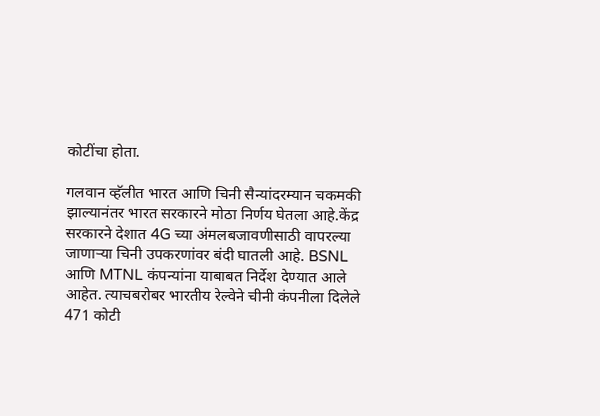कोटींचा होता.

गलवान व्हॅलीत भारत आणि चिनी सैन्यांदरम्यान चकमकी झाल्यानंतर भारत सरकारने मोठा निर्णय घेतला आहे.केंद्र सरकारने देशात 4G च्या अंमलबजावणीसाठी वापरल्या जाणार्‍या चिनी उपकरणांवर बंदी घातली आहे. BSNL आणि MTNL कंपन्यांना याबाबत निर्देश देण्यात आले आहेत. त्याचबरोबर भारतीय रेल्वेने चीनी कंपनीला दिलेले 471 कोटी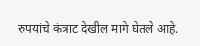रुपयांचे कंत्राट देखील मागे घेतले आहे.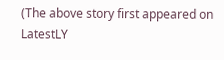(The above story first appeared on LatestLY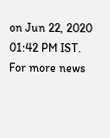on Jun 22, 2020 01:42 PM IST. For more news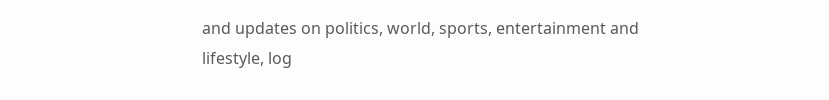and updates on politics, world, sports, entertainment and lifestyle, log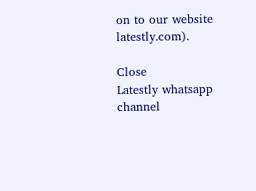on to our website latestly.com).

Close
Latestly whatsapp channel